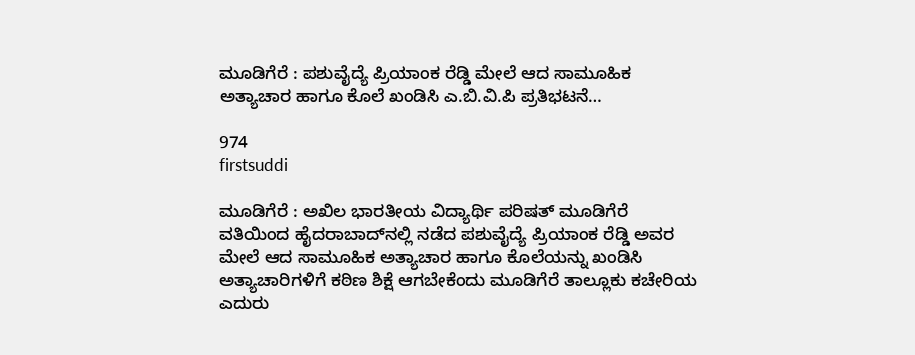ಮೂಡಿಗೆರೆ : ಪಶುವೈದ್ಯೆ ಪ್ರಿಯಾಂಕ ರೆಡ್ಡಿ ಮೇಲೆ ಆದ ಸಾಮೂಹಿಕ ಅತ್ಯಾಚಾರ ಹಾಗೂ ಕೊಲೆ ಖಂಡಿಸಿ ಎ.ಬಿ.ವಿ.ಪಿ ಪ್ರತಿಭಟನೆ…

974
firstsuddi

ಮೂಡಿಗೆರೆ : ಅಖಿಲ ಭಾರತೀಯ ವಿದ್ಯಾರ್ಥಿ ಪರಿಷತ್ ಮೂಡಿಗೆರೆ ವತಿಯಿಂದ ಹೈದರಾಬಾದ್‍ನಲ್ಲಿ ನಡೆದ ಪಶುವೈದ್ಯೆ ಪ್ರಿಯಾಂಕ ರೆಡ್ಡಿ ಅವರ ಮೇಲೆ ಆದ ಸಾಮೂಹಿಕ ಅತ್ಯಾಚಾರ ಹಾಗೂ ಕೊಲೆಯನ್ನು ಖಂಡಿಸಿ ಅತ್ಯಾಚಾರಿಗಳಿಗೆ ಕಠಿಣ ಶಿಕ್ಷೆ ಆಗಬೇಕೆಂದು ಮೂಡಿಗೆರೆ ತಾಲ್ಲೂಕು ಕಚೇರಿಯ ಎದುರು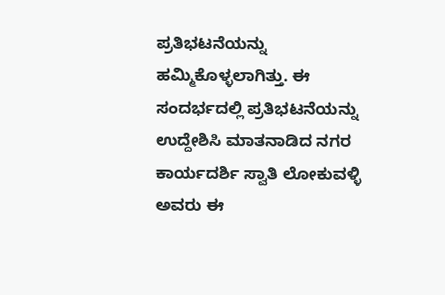ಪ್ರತಿಭಟನೆಯನ್ನು ಹಮ್ಮಿಕೊಳ್ಳಲಾಗಿತ್ತು. ಈ ಸಂದರ್ಭದಲ್ಲಿ ಪ್ರತಿಭಟನೆಯನ್ನು ಉದ್ದೇಶಿಸಿ ಮಾತನಾಡಿದ ನಗರ ಕಾರ್ಯದರ್ಶಿ ಸ್ವಾತಿ ಲೋಕುವಳ್ಳಿ ಅವರು ಈ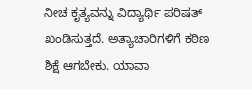ನೀಚ ಕೃತ್ಯವನ್ನು ವಿದ್ಯಾರ್ಥಿ ಪರಿಷತ್ ಖಂಡಿಸುತ್ತದೆ. ಅತ್ಯಾಚಾರಿಗಳಿಗೆ ಕಠಿಣ ಶಿಕ್ಷೆ ಆಗಬೇಕು. ಯಾವಾ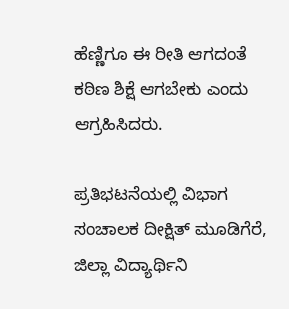ಹೆಣ್ಣಿಗೂ ಈ ರೀತಿ ಆಗದಂತೆ ಕಠಿಣ ಶಿಕ್ಷೆ ಆಗಬೇಕು ಎಂದು ಆಗ್ರಹಿಸಿದರು.

ಪ್ರತಿಭಟನೆಯಲ್ಲಿ ವಿಭಾಗ ಸಂಚಾಲಕ ದೀಕ್ಷಿತ್ ಮೂಡಿಗೆರೆ, ಜಿಲ್ಲಾ ವಿದ್ಯಾರ್ಥಿನಿ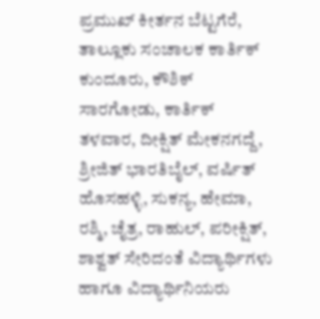ಪ್ರಮುಖ್ ಕೀರ್ತನ ಬೆಟ್ಟಗೆರೆ, ತಾಲ್ಲೂಕು ಸಂಚಾಲಕ ಕಾರ್ತಿಕ್ ಕುಂದೂರು, ಕೌಶಿಕ್ ಸಾರಗೋಡು, ಕಾರ್ತಿಕ್ ತಳವಾರ, ದೀಕ್ಷಿತ್ ಮೇಕನಗದ್ದೆ, ಶ್ರೀಜಿತ್ ಭಾರತಿಬೈಲ್, ವರ್ಷಿತ್ ಹೊಸಹಳ್ಳಿ, ಸುಕನ್ಯ, ಹೇಮಾ, ರಶ್ಮಿ, ಚೈತ್ರ, ರಾಹುಲ್, ಪರೀಕ್ಷಿತ್, ಶಾಶ್ವತ್ ಸೇರಿದಂತೆ ವಿದ್ಯಾರ್ಥಿಗಳು ಹಾಗೂ ವಿದ್ಯಾರ್ಥಿನಿಯರು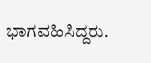ಭಾಗವಹಿಸಿದ್ದರು.